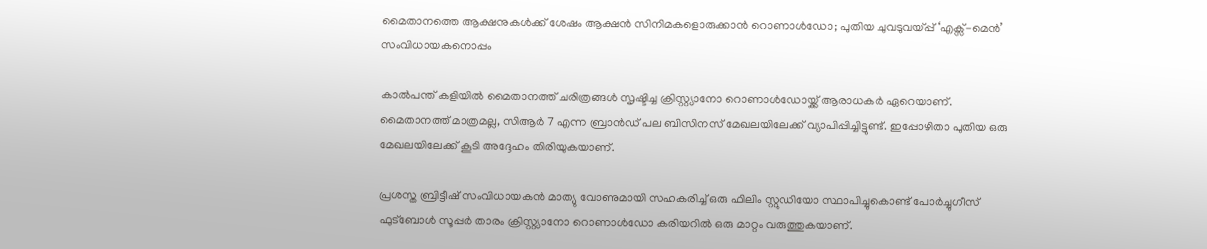മൈതാനത്തെ ആക്ഷനുകൾക്ക് ശേഷം ആക്ഷൻ സിനിമകളൊരുക്കാൻ റൊണാൾഡോ; പുതിയ ചുവടുവയ്പ്പ് ‘എക്സ്-മെൻ’ സംവിധായകനൊപ്പം

കാൽപന്ത് കളിയിൽ മൈതാനത്ത് ചരിത്രങ്ങൾ സൃഷ്ടിച്ച ക്രിസ്റ്റ്യാനോ റൊണാൾഡോയ്ക്ക് ആരാധകർ ഏറെയാണ്. മൈതാനത്ത് മാത്രമല്ല, സിആർ 7 എന്ന ബ്രാൻഡ് പല ബിസിനസ് മേഖലയിലേക്ക് വ്യാപിപ്പിച്ചിട്ടുണ്ട്. ഇപ്പോഴിതാ പുതിയ ഒരു മേഖലയിലേക്ക് കൂടി അദ്ദേഹം തിരിയുകയാണ്.

പ്രശസ്ത ബ്രിട്ടീഷ് സംവിധായകൻ മാത്യു വോണുമായി സഹകരിച്ച് ഒരു ഫിലിം സ്റ്റുഡിയോ സ്ഥാപിച്ചുകൊണ്ട് പോർച്ചുഗീസ് ഫുട്ബോൾ സൂപ്പർ താരം ക്രിസ്റ്റ്യാനോ റൊണാൾഡോ കരിയറിൽ ഒരു മാറ്റം വരുത്തുകയാണ്.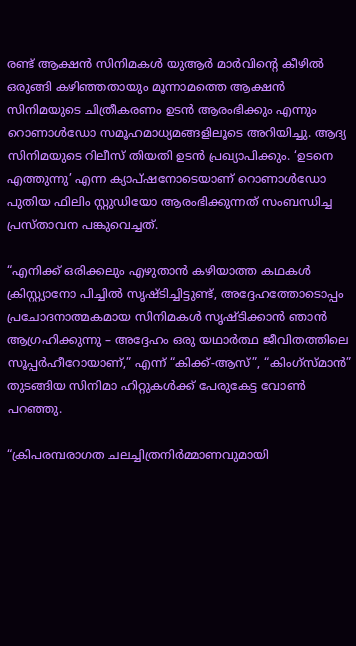രണ്ട് ആക്ഷൻ സിനിമകൾ യുആർ മാർവിന്റെ കീഴിൽ ഒരുങ്ങി കഴിഞ്ഞതായും മൂന്നാമത്തെ ആക്ഷൻ സിനിമയുടെ ചിത്രീകരണം ഉടൻ ആരംഭിക്കും എന്നും റൊണാൾഡോ സമൂഹമാധ്യമങ്ങളിലൂടെ അറിയിച്ചു. ആദ്യ സിനിമയുടെ റിലീസ് തിയതി ഉടൻ പ്രഖ്യാപിക്കും. ‘ഉടനെ എത്തുന്നു’ എന്ന ക്യാപ്ഷനോടെയാണ് റൊണാൾഡോ പുതിയ ഫിലിം സ്റ്റുഡിയോ ആരംഭിക്കുന്നത് സംബന്ധിച്ച പ്രസ്താവന പങ്കുവെച്ചത്.

“എനിക്ക് ഒരിക്കലും എഴുതാൻ കഴിയാത്ത കഥകൾ ക്രിസ്റ്റ്യാനോ പിച്ചിൽ സൃഷ്ടിച്ചിട്ടുണ്ട്, അദ്ദേഹത്തോടൊപ്പം പ്രചോദനാത്മകമായ സിനിമകൾ സൃഷ്ടിക്കാൻ ഞാൻ ആഗ്രഹിക്കുന്നു – അദ്ദേഹം ഒരു യഥാർത്ഥ ജീവിതത്തിലെ സൂപ്പർഹീറോയാണ്,” എന്ന് “കിക്ക്-ആസ്”, “കിംഗ്സ്മാൻ” തുടങ്ങിയ സിനിമാ ഹിറ്റുകൾക്ക് പേരുകേട്ട വോൺ പറഞ്ഞു.

“ക്രിപരമ്പരാഗത ചലച്ചിത്രനിർമ്മാണവുമായി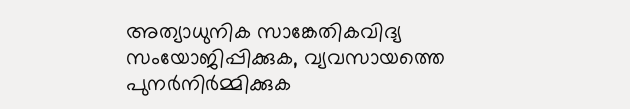അത്യാധുനിക സാങ്കേതികവിദ്യ സംയോജിപ്പിക്കുക, വ്യവസായത്തെ പുനർനിർമ്മിക്കുക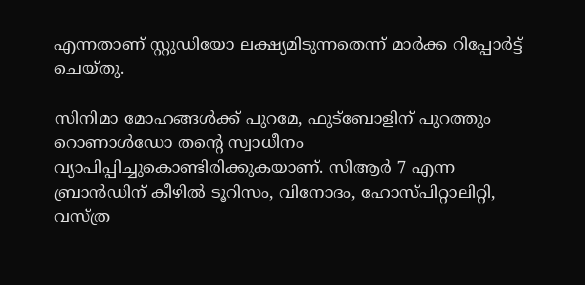എന്നതാണ് സ്റ്റുഡിയോ ലക്ഷ്യമിടുന്നതെന്ന് മാർക്ക റിപ്പോർട്ട് ചെയ്തു.

സിനിമാ മോഹങ്ങൾക്ക് പുറമേ, ഫുട്ബോളിന് പുറത്തും റൊണാൾഡോ തന്റെ സ്വാധീനം വ്യാപിപ്പിച്ചുകൊണ്ടിരിക്കുകയാണ്. സിആർ 7 എന്ന ബ്രാൻഡിന് കീഴിൽ ടൂറിസം, വിനോദം, ഹോസ്പിറ്റാലിറ്റി, വസ്ത്ര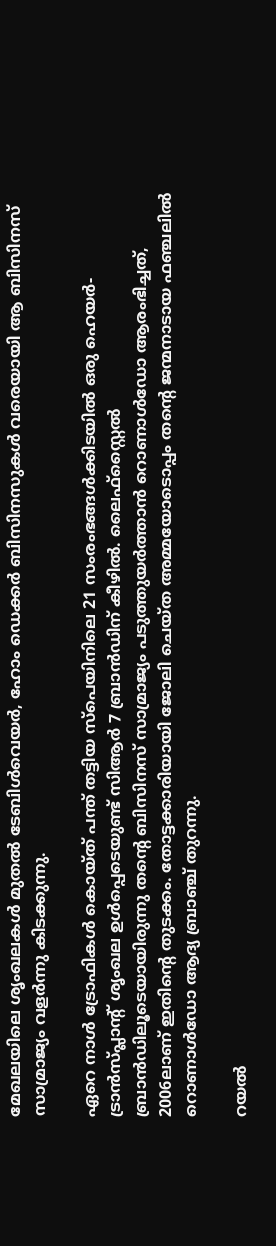മേഖലയിലെ ശൃംഖലകൾ മുതൽ ടേബിൾവെയർ, ഹോം ഡെക്കർ ബിസിനസുകൾ വരെയായി ആ ബിസിനസ് സാമ്രാജ്യം വളർന്നു കിടക്കുന്നു.

ഏറെ നാൾ ട്രോഫികൾ കൊയ്ത് പന്ത് തട്ടിയ സ്പെയിനിലെ 21 സംരംഭങ്ങൾക്കിടയിൽ ഒരു ഹെയർ-ട്രാൻസ്‌പ്ലാന്റ് ശൃംഖല ഉള്‍പ്പെടെയുണ്ട് സിആർ 7 ബ്രാൻഡിന് കീഴിൽ. ലൈഫ്സ്റ്റൈൽ ബ്രാൻഡിലൂടെയായിരുന്നു തന്റെ ബിസിനസ് സാമ്രാജ്യം പടുത്തുയർത്താൻ റൊണാൾഡോ ആരംഭിച്ചത്, 2006ലാണ് ഇതിന്റെ തുടക്കം. തോട്ടക്കാരിയായി ജോലി ചെയ്ത അമ്മയോടൊപ്പം തന്റെ ജന്മനാടായ ഫഞ്ചലിൽ റൊണാൾഡോ ആദ്യ ബ്രാഞ്ച് തുറന്നു.

റയൽ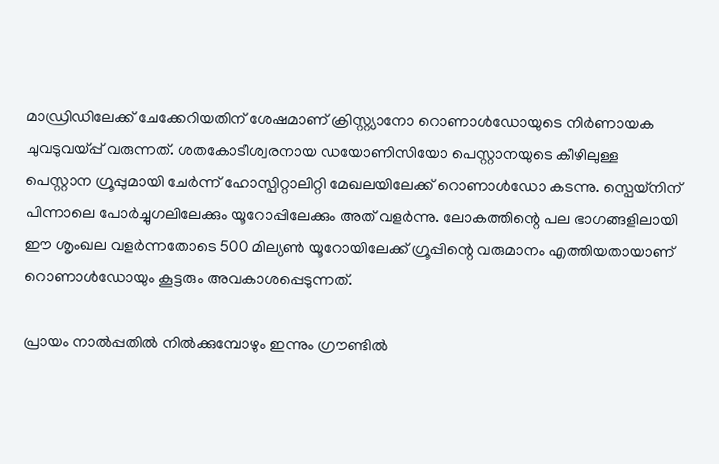മാഡ്രിഡിലേക്ക് ചേക്കേറിയതിന് ശേഷമാണ് ക്രിസ്റ്റ്യാനോ റൊണാൾഡോയുടെ നിർണായക ചുവടുവയ്പ്പ് വരുന്നത്. ശതകോടീശ്വരനായ ഡയോണിസിയോ പെസ്റ്റാനയുടെ കീഴിലുള്ള പെസ്റ്റാന ഗ്രൂപ്പുമായി ചേർന്ന് ഹോസ്പിറ്റാലിറ്റി മേഖലയിലേക്ക് റൊണാൾഡോ കടന്നു. സ്പെയ്നിന് പിന്നാലെ പോർച്ചുഗലിലേക്കും യൂറോപ്പിലേക്കും അത് വളർന്നു. ലോകത്തിന്റെ പല ഭാഗങ്ങളിലായി ഈ ശൃംഖല വളർന്നതോടെ 500 മില്യൺ യൂറോയിലേക്ക് ഗ്രൂപ്പിന്റെ വരുമാനം എത്തിയതായാണ് റൊണാൾഡോയും കൂട്ടരും അവകാശപ്പെടുന്നത്.

പ്രായം നാൽപ്പതിൽ നിൽക്കുമ്പോഴും ഇന്നും ഗ്രൗണ്ടിൽ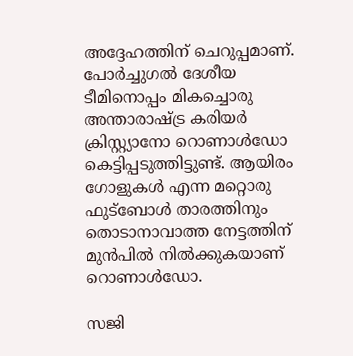അദ്ദേഹത്തിന് ചെറുപ്പമാണ്. പോർച്ചുഗൽ ദേശീയ ടീമിനൊപ്പം മികച്ചൊരു അന്താരാഷ്ട്ര കരിയർ ക്രിസ്റ്റ്യാനോ റൊണാൾഡോ കെട്ടിപ്പടുത്തിട്ടുണ്ട്. ആയിരം ഗോളുകൾ എന്ന മറ്റൊരു ഫുട്ബോൾ താരത്തിനും തൊടാനാവാത്ത നേട്ടത്തിന് മുൻപിൽ നിൽക്കുകയാണ് റൊണാൾഡോ.

സജി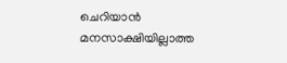ചെറിയാൻ മനസാക്ഷിയില്ലാത്ത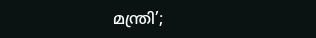മന്ത്രി’;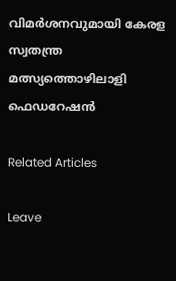വിമര്‍ശനവുമായി കേരള സ്വതന്ത്ര മത്സ്യത്തൊഴിലാളി ഫെഡറേഷന്‍

Related Articles

Leave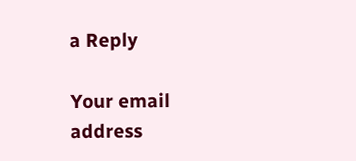a Reply

Your email address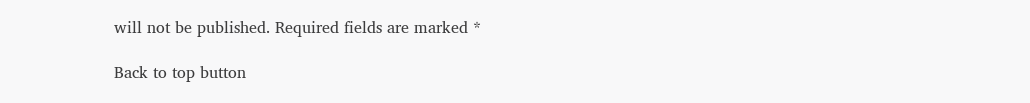will not be published. Required fields are marked *

Back to top button